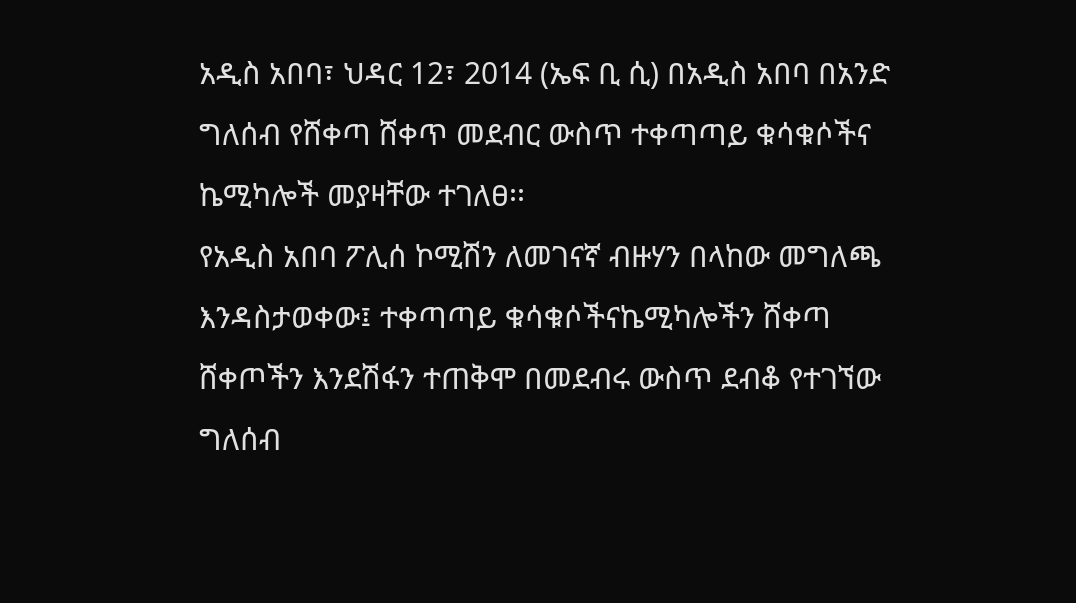አዲስ አበባ፣ ህዳር 12፣ 2014 (ኤፍ ቢ ሲ) በአዲስ አበባ በአንድ ግለሰብ የሸቀጣ ሸቀጥ መደብር ውስጥ ተቀጣጣይ ቁሳቁሶችና ኬሚካሎች መያዛቸው ተገለፀ፡፡
የአዲስ አበባ ፖሊሰ ኮሚሽን ለመገናኛ ብዙሃን በላከው መግለጫ እንዳስታወቀው፤ ተቀጣጣይ ቁሳቁሶችናኬሚካሎችን ሸቀጣ ሸቀጦችን እንደሽፋን ተጠቅሞ በመደብሩ ውስጥ ደብቆ የተገኘው ግለሰብ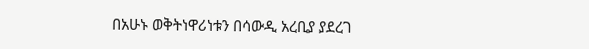በአሁኑ ወቅትነዋሪነቱን በሳውዲ አረቢያ ያደረገ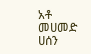አቶ መሀመድ ሀሰን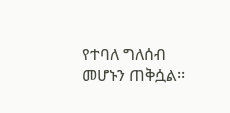የተባለ ግለሰብ መሆኑን ጠቅሷል፡፡